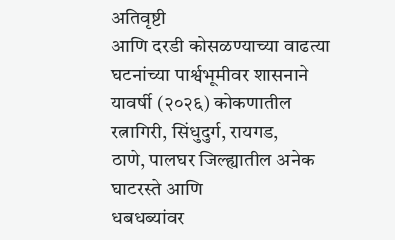अतिवृष्टी
आणि दरडी कोसळण्याच्या वाढत्या घटनांच्या पार्श्वभूमीवर शासनाने यावर्षी (२०२६) कोकणातील
रत्नागिरी, सिंधुदुर्ग, रायगड,
ठाणे, पालघर जिल्ह्यातील अनेक घाटरस्ते आणि
धबधब्यांवर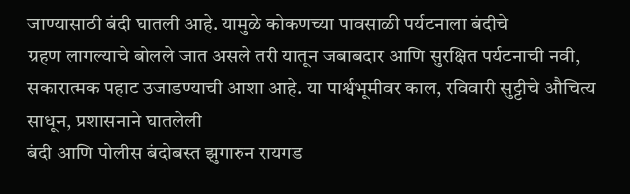जाण्यासाठी बंदी घातली आहे. यामुळे कोकणच्या पावसाळी पर्यटनाला बंदीचे
ग्रहण लागल्याचे बोलले जात असले तरी यातून जबाबदार आणि सुरक्षित पर्यटनाची नवी,
सकारात्मक पहाट उजाडण्याची आशा आहे. या पार्श्वभूमीवर काल, रविवारी सुट्टीचे औचित्य साधून, प्रशासनाने घातलेली
बंदी आणि पोलीस बंदोबस्त झुगारुन रायगड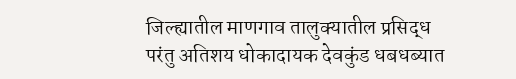जिल्ह्यातील माणगाव तालुक्यातील प्रसिद्ध
परंतु अतिशय धोकादायक देवकुंड धबधब्यात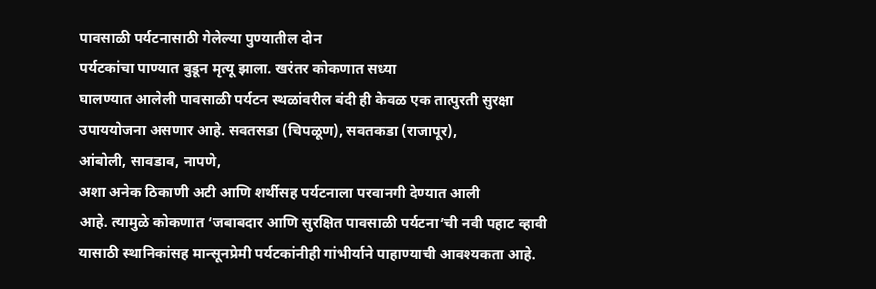पावसाळी पर्यटनासाठी गेलेल्या पुण्यातील दोन
पर्यटकांचा पाण्यात बुडून मृत्यू झाला. खरंतर कोकणात सध्या
घालण्यात आलेली पावसाळी पर्यटन स्थळांवरील बंदी ही केवळ एक तात्पुरती सुरक्षा
उपाययोजना असणार आहे. सवतसडा (चिपळूण), सवतकडा (राजापूर),
आंबोली, सावडाव, नापणे,
अशा अनेक ठिकाणी अटी आणि शर्थीसह पर्यटनाला परवानगी देण्यात आली
आहे. त्यामुळे कोकणात ‘जबाबदार आणि सुरक्षित पावसाळी पर्यटना’ची नवी पहाट व्हावी
यासाठी स्थानिकांसह मान्सूनप्रेमी पर्यटकांनीही गांभीर्याने पाहाण्याची आवश्यकता आहे.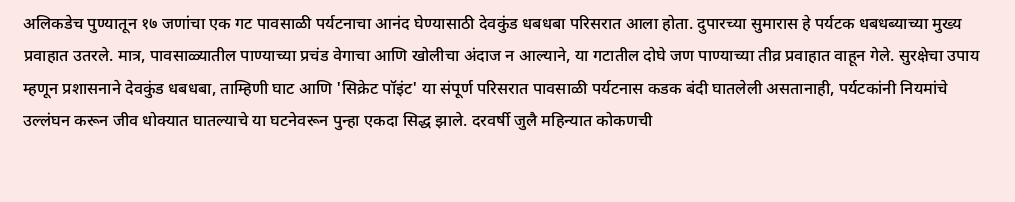अलिकडेच पुण्यातून १७ जणांचा एक गट पावसाळी पर्यटनाचा आनंद घेण्यासाठी देवकुंड धबधबा परिसरात आला होता. दुपारच्या सुमारास हे पर्यटक धबधब्याच्या मुख्य प्रवाहात उतरले. मात्र, पावसाळ्यातील पाण्याच्या प्रचंड वेगाचा आणि खोलीचा अंदाज न आल्याने, या गटातील दोघे जण पाण्याच्या तीव्र प्रवाहात वाहून गेले. सुरक्षेचा उपाय म्हणून प्रशासनाने देवकुंड धबधबा, ताम्हिणी घाट आणि 'सिक्रेट पॉइंट' या संपूर्ण परिसरात पावसाळी पर्यटनास कडक बंदी घातलेली असतानाही, पर्यटकांनी नियमांचे उल्लंघन करून जीव धोक्यात घातल्याचे या घटनेवरून पुन्हा एकदा सिद्ध झाले. दरवर्षी जुलै महिन्यात कोकणची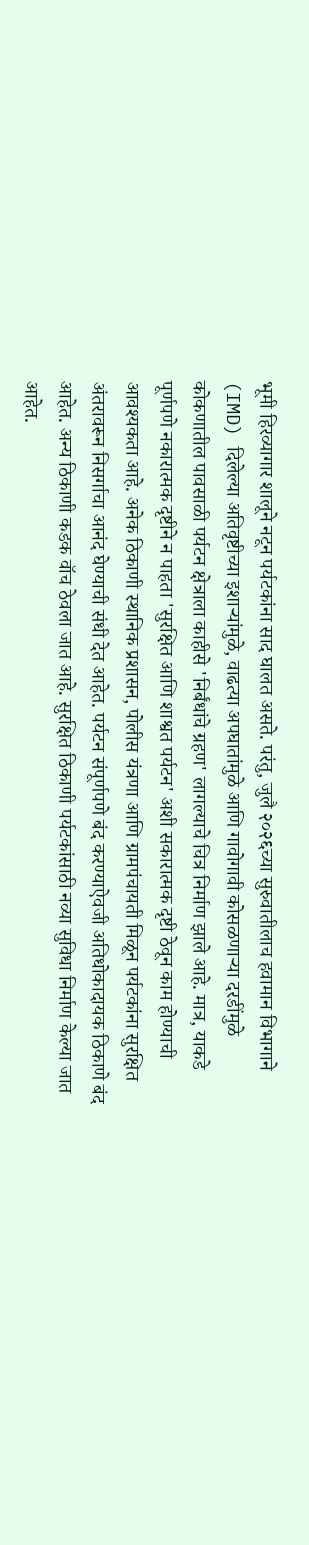भूमी हिरव्यागार शालूने नटून पर्यटकांना साद घालत असते. परंतु, जुलै २०२६च्या सुरुवातीलाच हवामान विभागाने (IMD) दिलेल्या अतिवृष्टीच्या इशाऱ्यांमुळे, वाढत्या अपघातांमुळे आणि गावोगावी कोसळणाऱ्या दरडींमुळे कोकणातील पावसाळी पर्यटन क्षेत्राला काहीसे 'निर्बंधांचे ग्रहण' लागल्याचे चित्र निर्माण झाले आहे. मात्र, याकडे पूर्णपणे नकारात्मक दृष्टीने न पाहता 'सुरक्षित आणि शाश्वत पर्यटन' अशी सकारात्मक दृष्टी ठेवून काम होण्याची आवश्यकता आहे. अनेक ठिकाणी स्थानिक प्रशासन, पोलीस यंत्रणा आणि ग्रामपंचायती मिळून पर्यटकांना सुरक्षित अंतरावरून निसर्गाचा आनंद घेण्याची संधी देत आहेत. पर्यटन संपूर्णपणे बंद करण्याऐवजी अतिधोकादायक ठिकाणे बंद आहेत. अन्य ठिकाणी कडक वॉच ठेवला जात आहे. सुरक्षित ठिकाणी पर्यटकांसाठी नव्या सुविधा निर्माण केल्या जात आहेत.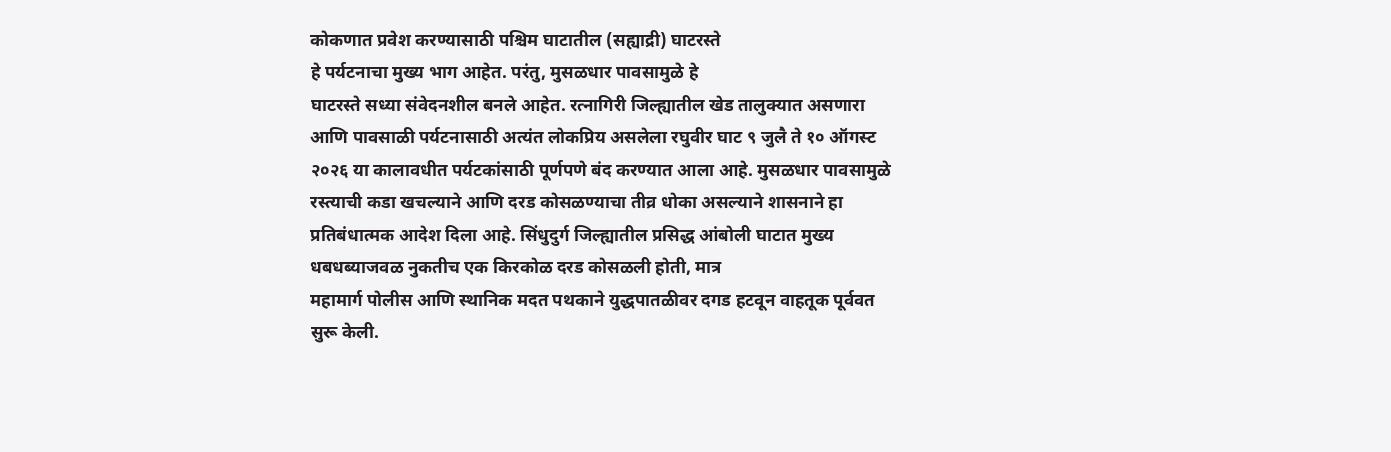कोकणात प्रवेश करण्यासाठी पश्चिम घाटातील (सह्याद्री) घाटरस्ते
हे पर्यटनाचा मुख्य भाग आहेत. परंतु, मुसळधार पावसामुळे हे
घाटरस्ते सध्या संवेदनशील बनले आहेत. रत्नागिरी जिल्ह्यातील खेड तालुक्यात असणारा
आणि पावसाळी पर्यटनासाठी अत्यंत लोकप्रिय असलेला रघुवीर घाट ९ जुलै ते १० ऑगस्ट
२०२६ या कालावधीत पर्यटकांसाठी पूर्णपणे बंद करण्यात आला आहे. मुसळधार पावसामुळे
रस्त्याची कडा खचल्याने आणि दरड कोसळण्याचा तीव्र धोका असल्याने शासनाने हा
प्रतिबंधात्मक आदेश दिला आहे. सिंधुदुर्ग जिल्ह्यातील प्रसिद्ध आंबोली घाटात मुख्य
धबधब्याजवळ नुकतीच एक किरकोळ दरड कोसळली होती, मात्र
महामार्ग पोलीस आणि स्थानिक मदत पथकाने युद्धपातळीवर दगड हटवून वाहतूक पूर्ववत
सुरू केली.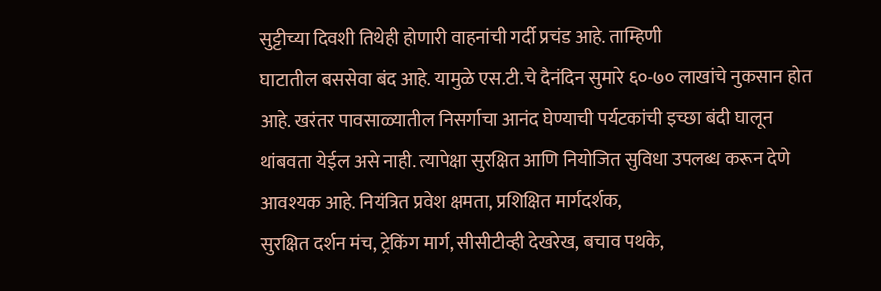सुट्टीच्या दिवशी तिथेही होणारी वाहनांची गर्दी प्रचंड आहे. ताम्हिणी
घाटातील बससेवा बंद आहे. यामुळे एस.टी.चे दैनंदिन सुमारे ६०-७० लाखांचे नुकसान होत
आहे. खरंतर पावसाळ्यातील निसर्गाचा आनंद घेण्याची पर्यटकांची इच्छा बंदी घालून
थांबवता येईल असे नाही. त्यापेक्षा सुरक्षित आणि नियोजित सुविधा उपलब्ध करून देणे
आवश्यक आहे. नियंत्रित प्रवेश क्षमता, प्रशिक्षित मार्गदर्शक,
सुरक्षित दर्शन मंच, ट्रेकिंग मार्ग, सीसीटीव्ही देखरेख, बचाव पथके,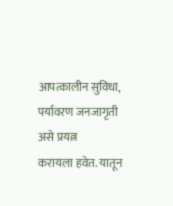आपत्कालीन सुविधा, पर्यावरण जनजागृती असे प्रयत्न
करायला हवेत. यातून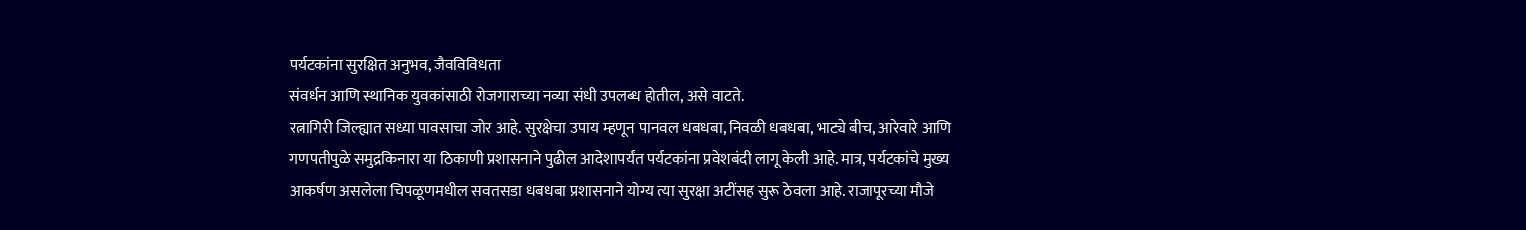पर्यटकांना सुरक्षित अनुभव, जैवविविधता
संवर्धन आणि स्थानिक युवकांसाठी रोजगाराच्या नव्या संधी उपलब्ध होतील, असे वाटते.
रत्नागिरी जिल्ह्यात सध्या पावसाचा जोर आहे. सुरक्षेचा उपाय म्हणून पानवल धबधबा, निवळी धबधबा, भाट्ये बीच, आरेवारे आणि गणपतीपुळे समुद्रकिनारा या ठिकाणी प्रशासनाने पुढील आदेशापर्यंत पर्यटकांना प्रवेशबंदी लागू केली आहे. मात्र, पर्यटकांचे मुख्य आकर्षण असलेला चिपळूणमधील सवतसडा धबधबा प्रशासनाने योग्य त्या सुरक्षा अटींसह सुरू ठेवला आहे. राजापूरच्या मौजे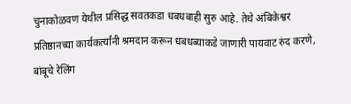चुनाकोळवण येथील प्रसिद्ध सवतकडा धबधबाही सुरु आहे. तेथे अंबिकेश्वर प्रतिष्ठानच्या कार्यकर्त्यांनी श्रमदान करून धबधब्याकडे जाणारी पायवाट रुंद करणे, बांबूचे रेलिंग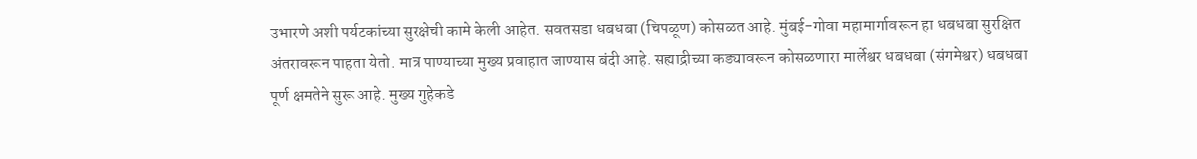उभारणे अशी पर्यटकांच्या सुरक्षेची कामे केली आहेत. सवतसडा धबधबा (चिपळूण) कोसळत आहे. मुंबई-गोवा महामार्गावरून हा धबधबा सुरक्षित अंतरावरून पाहता येतो. मात्र पाण्याच्या मुख्य प्रवाहात जाण्यास बंदी आहे. सह्याद्रीच्या कड्यावरून कोसळणारा मार्लेश्वर धबधबा (संगमेश्वर) धबधबा पूर्ण क्षमतेने सुरू आहे. मुख्य गुहेकडे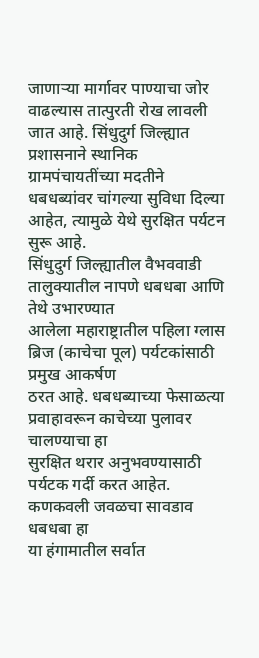जाणाऱ्या मार्गावर पाण्याचा जोर वाढल्यास तात्पुरती रोख लावली जात आहे. सिंधुदुर्ग जिल्ह्यात प्रशासनाने स्थानिक ग्रामपंचायतींच्या मदतीने धबधब्यांवर चांगल्या सुविधा दिल्या आहेत, त्यामुळे येथे सुरक्षित पर्यटन सुरू आहे.
सिंधुदुर्ग जिल्ह्यातील वैभववाडी तालुक्यातील नापणे धबधबा आणि तेथे उभारण्यात
आलेला महाराष्ट्रातील पहिला ग्लास ब्रिज (काचेचा पूल) पर्यटकांसाठी प्रमुख आकर्षण
ठरत आहे. धबधब्याच्या फेसाळत्या प्रवाहावरून काचेच्या पुलावर चालण्याचा हा
सुरक्षित थरार अनुभवण्यासाठी पर्यटक गर्दी करत आहेत. कणकवली जवळचा सावडाव धबधबा हा
या हंगामातील सर्वात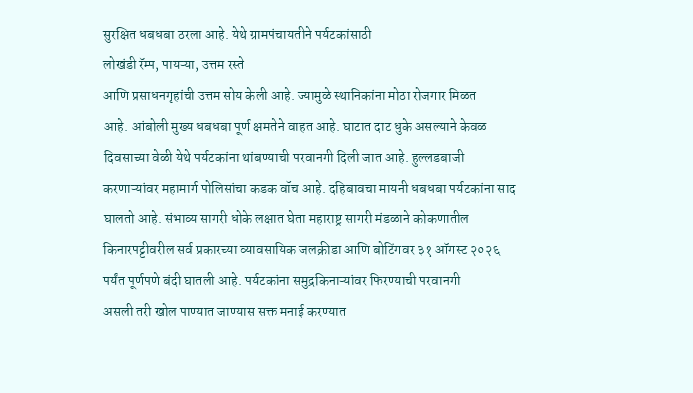सुरक्षित धबधबा ठरला आहे. येथे ग्रामपंचायतीने पर्यटकांसाठी
लोखंडी रॅम्प, पायऱ्या, उत्तम रस्ते
आणि प्रसाधनगृहांची उत्तम सोय केली आहे. ज्यामुळे स्थानिकांना मोठा रोजगार मिळत
आहे. आंबोली मुख्य धबधबा पूर्ण क्षमतेने वाहत आहे. घाटात दाट धुके असल्याने केवळ
दिवसाच्या वेळी येथे पर्यटकांना थांबण्याची परवानगी दिली जात आहे. हुल्लडबाजी
करणाऱ्यांवर महामार्ग पोलिसांचा कडक वॉच आहे. दहिबावचा मायनी धबधबा पर्यटकांना साद
घालतो आहे. संभाव्य सागरी धोके लक्षात घेता महाराष्ट्र सागरी मंडळाने कोकणातील
किनारपट्टीवरील सर्व प्रकारच्या व्यावसायिक जलक्रीडा आणि बोटिंगवर ३१ ऑगस्ट २०२६
पर्यंत पूर्णपणे बंदी घातली आहे. पर्यटकांना समुद्रकिनाऱ्यांवर फिरण्याची परवानगी
असली तरी खोल पाण्यात जाण्यास सक्त मनाई करण्यात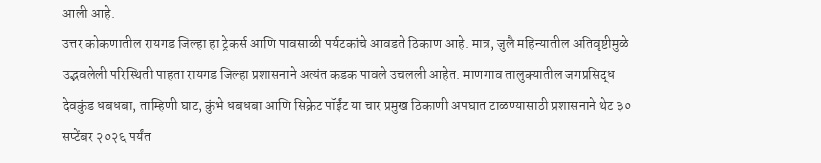आली आहे.
उत्तर कोकणातील रायगड जिल्हा हा ट्रेकर्स आणि पावसाळी पर्यटकांचे आवडते ठिकाण आहे. मात्र, जुलै महिन्यातील अतिवृष्टीमुळे उद्भवलेली परिस्थिती पाहता रायगड जिल्हा प्रशासनाने अत्यंत कडक पावले उचलली आहेत. माणगाव तालुक्यातील जगप्रसिद्ध देवकुंड धबधबा, ताम्हिणी घाट, कुंभे धबधबा आणि सिक्रेट पॉईंट या चार प्रमुख ठिकाणी अपघात टाळण्यासाठी प्रशासनाने थेट ३० सप्टेंबर २०२६ पर्यंत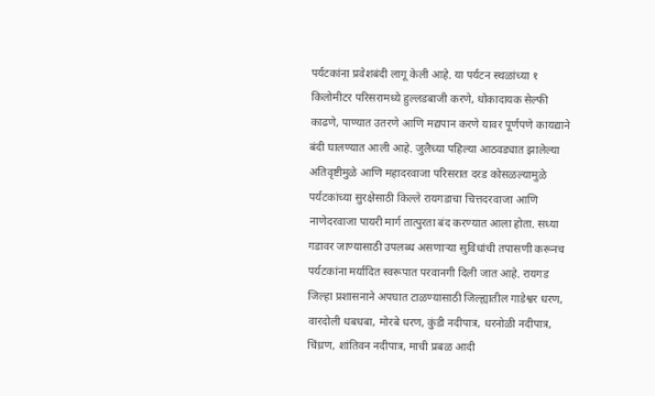पर्यटकांना प्रवेशबंदी लागू केली आहे. या पर्यटन स्थळांच्या १ किलोमीटर परिसरामध्ये हुल्लडबाजी करणे, धोकादायक सेल्फी काढणे, पाण्यात उतरणे आणि मद्यपान करणे यावर पूर्णपणे कायद्याने बंदी घालण्यात आली आहे. जुलैच्या पहिल्या आठवड्यात झालेल्या अतिवृष्टीमुळे आणि महादरवाजा परिसरात दरड कोसळल्यामुळे पर्यटकांच्या सुरक्षेसाठी किल्ले रायगडाचा चित्तदरवाजा आणि नाणेदरवाजा पायरी मार्ग तात्पुरता बंद करण्यात आला होता. सध्या गडावर जाण्यासाठी उपलब्ध असणाऱ्या सुविधांची तपासणी करूनच पर्यटकांना मर्यादित स्वरूपात परवानगी दिली जात आहे. रायगड जिल्हा प्रशासनाने अपघात टाळण्यासाठी जिल्ह्यातील गाडेश्वर धरण, वारदोली धबधबा, मोरबे धरण, कुंडी नदीपात्र, धरनोळी नदीपात्र, चिंध्रण, शांतिवन नदीपात्र, माची प्रबळ आदी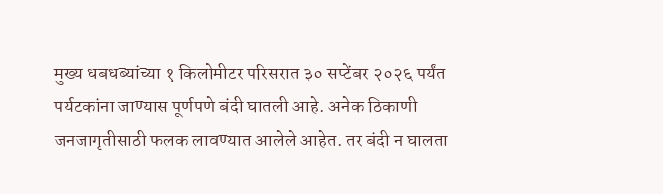मुख्य धबधब्यांच्या १ किलोमीटर परिसरात ३० सप्टेंबर २०२६ पर्यंत पर्यटकांना जाण्यास पूर्णपणे बंदी घातली आहे. अनेक ठिकाणी जनजागृतीसाठी फलक लावण्यात आलेले आहेत. तर बंदी न घालता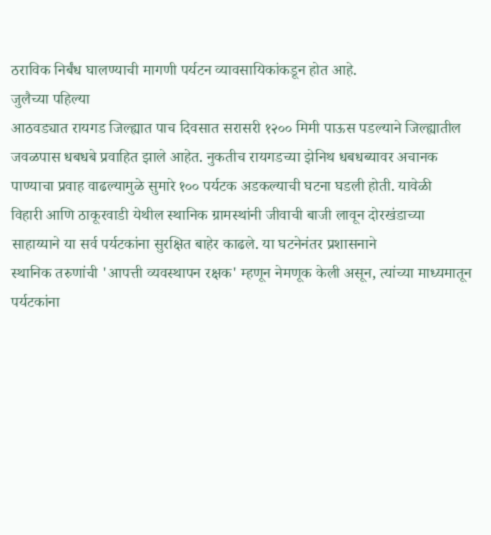ठराविक निर्बंध घालण्याची मागणी पर्यटन व्यावसायिकांकडून होत आहे.
जुलैच्या पहिल्या
आठवड्यात रायगड जिल्ह्यात पाच दिवसात सरासरी १२०० मिमी पाऊस पडल्याने जिल्ह्यातील
जवळपास धबधबे प्रवाहित झाले आहेत. नुकतीच रायगडच्या झेनिथ धबधब्यावर अचानक
पाण्याचा प्रवाह वाढल्यामुळे सुमारे १०० पर्यटक अडकल्याची घटना घडली होती. यावेळी
विहारी आणि ठाकूरवाडी येथील स्थानिक ग्रामस्थांनी जीवाची बाजी लावून दोरखंडाच्या
साहाय्याने या सर्व पर्यटकांना सुरक्षित बाहेर काढले. या घटनेनंतर प्रशासनाने
स्थानिक तरुणांची 'आपत्ती व्यवस्थापन रक्षक' म्हणून नेमणूक केली असून, त्यांच्या माध्यमातून
पर्यटकांना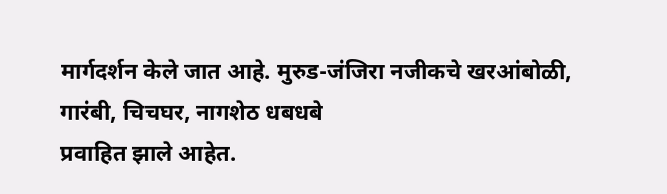मार्गदर्शन केले जात आहे. मुरुड-जंजिरा नजीकचे खरआंबोळी, गारंबी, चिचघर, नागशेठ धबधबे
प्रवाहित झाले आहेत.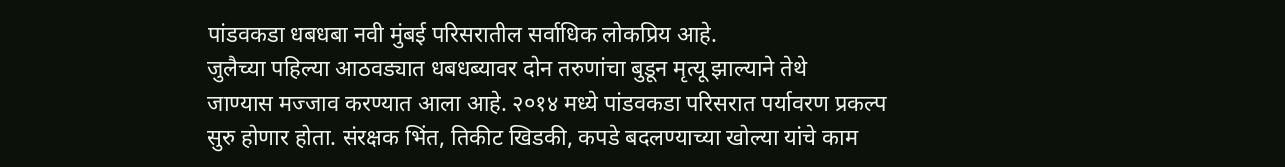पांडवकडा धबधबा नवी मुंबई परिसरातील सर्वाधिक लोकप्रिय आहे.
जुलैच्या पहिल्या आठवड्यात धबधब्यावर दोन तरुणांचा बुडून मृत्यू झाल्याने तेथे
जाण्यास मज्जाव करण्यात आला आहे. २०१४ मध्ये पांडवकडा परिसरात पर्यावरण प्रकल्प
सुरु होणार होता. संरक्षक भिंत, तिकीट खिडकी, कपडे बदलण्याच्या खोल्या यांचे काम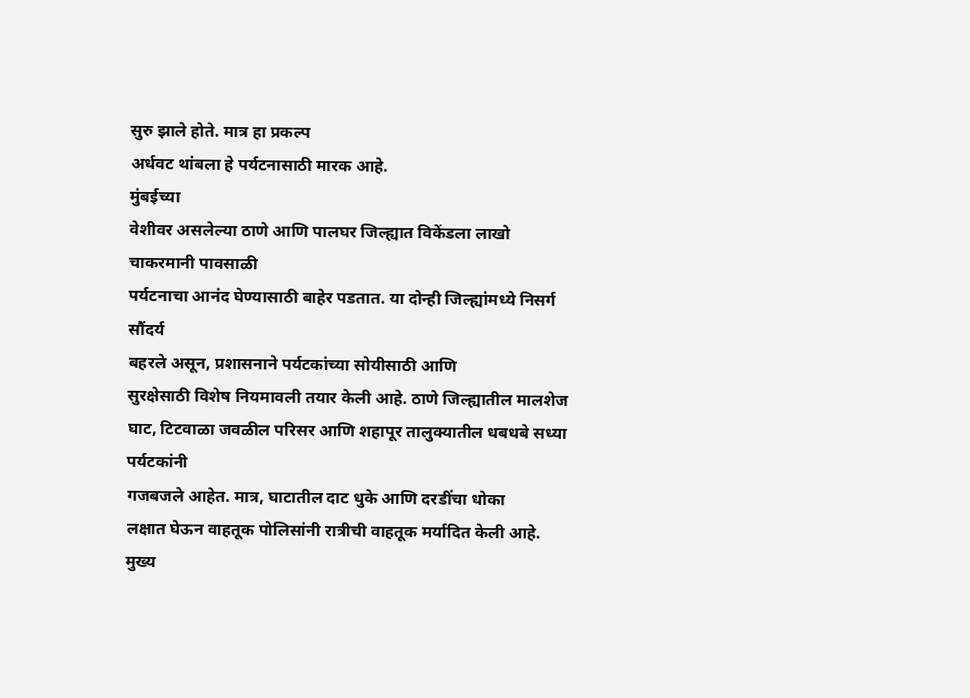सुरु झाले होते. मात्र हा प्रकल्प
अर्धवट थांबला हे पर्यटनासाठी मारक आहे.
मुंबईच्या
वेशीवर असलेल्या ठाणे आणि पालघर जिल्ह्यात विकेंडला लाखो चाकरमानी पावसाळी
पर्यटनाचा आनंद घेण्यासाठी बाहेर पडतात. या दोन्ही जिल्ह्यांमध्ये निसर्ग सौंदर्य
बहरले असून, प्रशासनाने पर्यटकांच्या सोयीसाठी आणि
सुरक्षेसाठी विशेष नियमावली तयार केली आहे. ठाणे जिल्ह्यातील मालशेज घाट, टिटवाळा जवळील परिसर आणि शहापूर तालुक्यातील धबधबे सध्या पर्यटकांनी
गजबजले आहेत. मात्र, घाटातील दाट धुके आणि दरडींचा धोका
लक्षात घेऊन वाहतूक पोलिसांनी रात्रीची वाहतूक मर्यादित केली आहे. मुख्य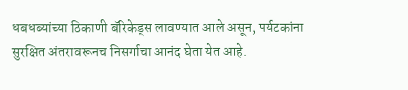धबधब्यांच्या ठिकाणी बॅरिकेड्स लावण्यात आले असून, पर्यटकांना
सुरक्षित अंतरावरूनच निसर्गाचा आनंद घेता येत आहे.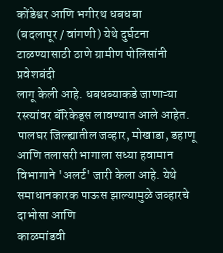कोंडेश्वर आणि भगीरथ धबधबा
(बदलापूर / वांगणी) येथे दुर्घटना टाळण्यासाठी ठाणे ग्रामीण पोलिसांनी प्रवेशबंदी
लागू केली आहे. धबधब्याकडे जाणाऱ्या रस्त्यांवर बॅरिकेड्स लावण्यात आले आहेत.
पालघर जिल्ह्यातील जव्हार, मोखाडा, डहाणू
आणि तलासरी भागाला सध्या हवामान विभागाने 'अलर्ट' जारी केला आहे. येथे समाधानकारक पाऊस झाल्यामुळे जव्हारचे दाभोसा आणि
काळमांडवी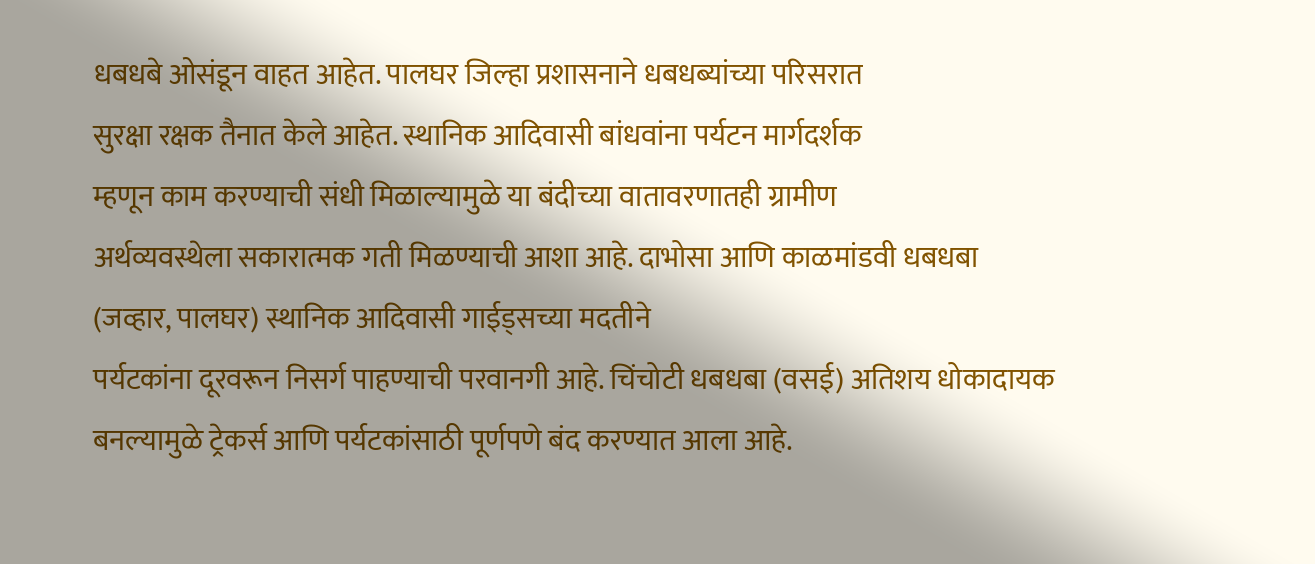धबधबे ओसंडून वाहत आहेत. पालघर जिल्हा प्रशासनाने धबधब्यांच्या परिसरात
सुरक्षा रक्षक तैनात केले आहेत. स्थानिक आदिवासी बांधवांना पर्यटन मार्गदर्शक
म्हणून काम करण्याची संधी मिळाल्यामुळे या बंदीच्या वातावरणातही ग्रामीण
अर्थव्यवस्थेला सकारात्मक गती मिळण्याची आशा आहे. दाभोसा आणि काळमांडवी धबधबा
(जव्हार, पालघर) स्थानिक आदिवासी गाईड्सच्या मदतीने
पर्यटकांना दूरवरून निसर्ग पाहण्याची परवानगी आहे. चिंचोटी धबधबा (वसई) अतिशय धोकादायक
बनल्यामुळे ट्रेकर्स आणि पर्यटकांसाठी पूर्णपणे बंद करण्यात आला आहे.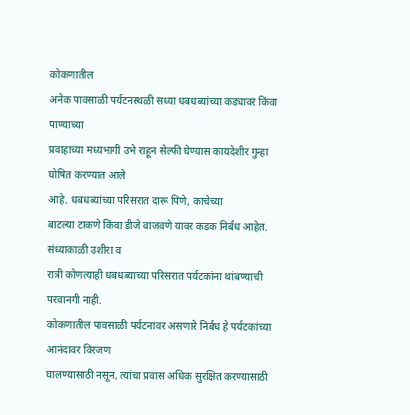कोकणातील
अनेक पावसाळी पर्यटनस्थळी सध्या धबधब्यांच्या कड्यावर किंवा पाण्याच्या
प्रवाहाच्या मध्यभागी उभे राहून सेल्फी घेण्यास कायदेशीर गुन्हा घोषित करण्यात आले
आहे. धबधब्यांच्या परिसरात दारू पिणे, काचेच्या
बाटल्या टाकणे किंवा डीजे वाजवणे यावर कडक निर्बंध आहेत. संध्याकाळी उशीरा व
रात्री कोणत्याही धबधब्याच्या परिसरात पर्यटकांना थांबण्याची परवानगी नाही.
कोकणातील पावसाळी पर्यटनावर असणारे निर्बंध हे पर्यटकांच्या आनंदावर विरजण
घालण्यासाठी नसून, त्यांचा प्रवास अधिक सुरक्षित करण्यासाठी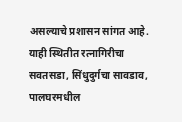असल्याचे प्रशासन सांगत आहे. याही स्थितीत रत्नागिरीचा सवतसडा, सिंधुदुर्गचा सावडाव, पालघरमधील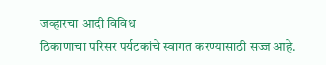जव्हारचा आदी विविध
ठिकाणाचा परिसर पर्यटकांचे स्वागत करण्यासाठी सज्ज आहे.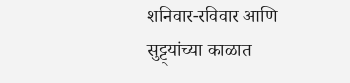शनिवार-रविवार आणि
सुट्ट्यांच्या काळात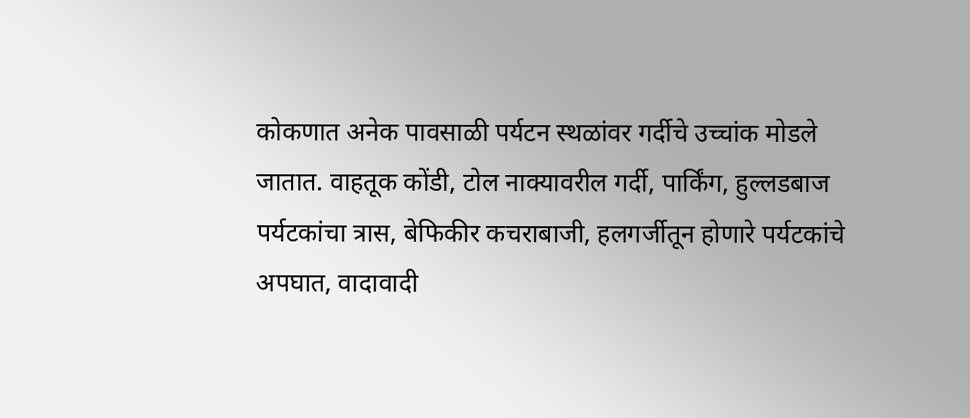कोकणात अनेक पावसाळी पर्यटन स्थळांवर गर्दीचे उच्चांक मोडले
जातात. वाहतूक कोंडी, टोल नाक्यावरील गर्दी, पार्किंग, हुल्लडबाज पर्यटकांचा त्रास, बेफिकीर कचराबाजी, हलगर्जीतून होणारे पर्यटकांचे
अपघात, वादावादी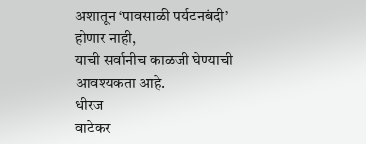अशातून ‘पावसाळी पर्यटनबंदी’ होणार नाही,
याची सर्वानीच काळजी घेण्याची आवश्यकता आहे.
धीरज
वाटेकर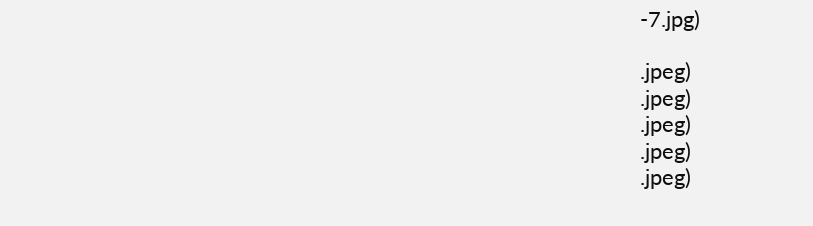-7.jpg)

.jpeg)
.jpeg)
.jpeg)
.jpeg)
.jpeg)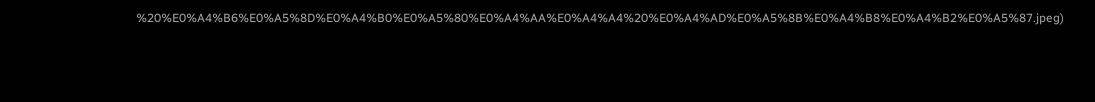%20%E0%A4%B6%E0%A5%8D%E0%A4%B0%E0%A5%80%E0%A4%AA%E0%A4%A4%20%E0%A4%AD%E0%A5%8B%E0%A4%B8%E0%A4%B2%E0%A5%87.jpeg)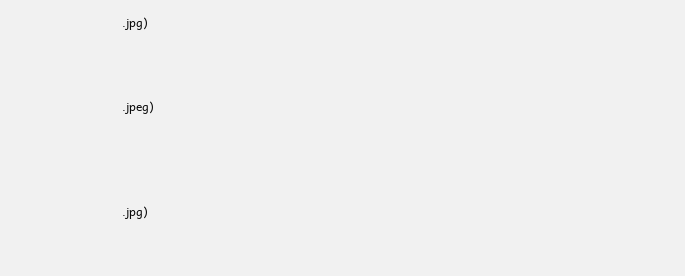.jpg)



.jpeg)




.jpg)